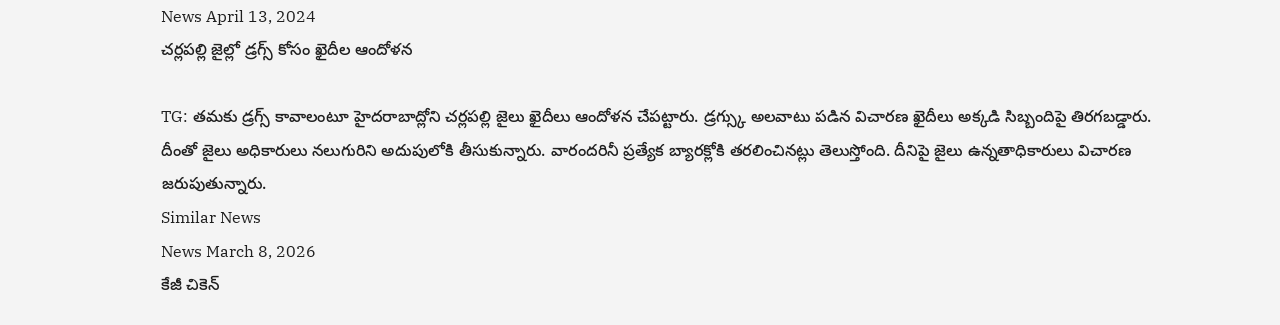News April 13, 2024
చర్లపల్లి జైల్లో డ్రగ్స్ కోసం ఖైదీల ఆందోళన

TG: తమకు డ్రగ్స్ కావాలంటూ హైదరాబాద్లోని చర్లపల్లి జైలు ఖైదీలు ఆందోళన చేపట్టారు. డ్రగ్స్కు అలవాటు పడిన విచారణ ఖైదీలు అక్కడి సిబ్బందిపై తిరగబడ్డారు. దీంతో జైలు అధికారులు నలుగురిని అదుపులోకి తీసుకున్నారు. వారందరినీ ప్రత్యేక బ్యారక్లోకి తరలించినట్లు తెలుస్తోంది. దీనిపై జైలు ఉన్నతాధికారులు విచారణ జరుపుతున్నారు.
Similar News
News March 8, 2026
కేజీ చికెన్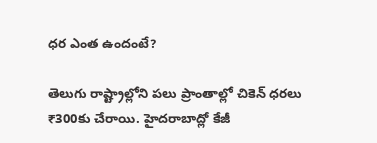ధర ఎంత ఉందంటే?

తెలుగు రాష్ట్రాల్లోని పలు ప్రాంతాల్లో చికెన్ ధరలు ₹300కు చేరాయి. హైదరాబాద్లో కేజీ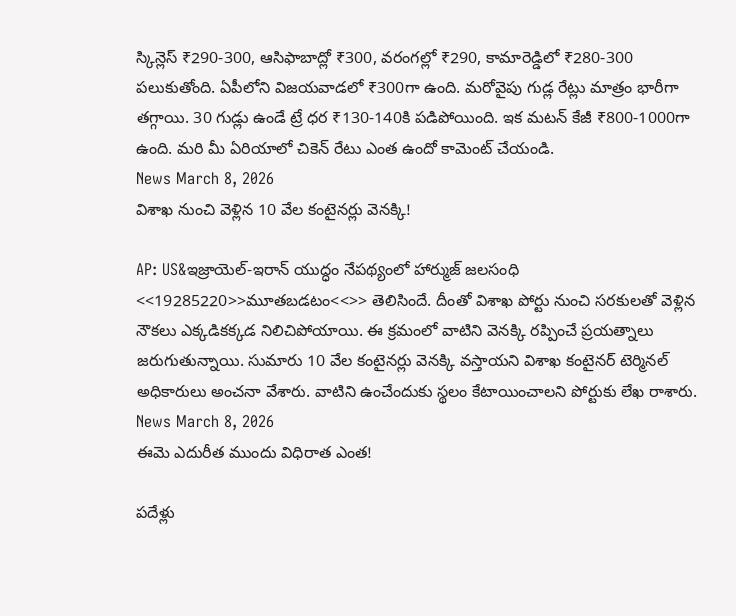స్కిన్లెస్ ₹290-300, ఆసిఫాబాద్లో ₹300, వరంగల్లో ₹290, కామారెడ్డిలో ₹280-300 పలుకుతోంది. ఏపీలోని విజయవాడలో ₹300గా ఉంది. మరోవైపు గుడ్ల రేట్లు మాత్రం భారీగా తగ్గాయి. 30 గుడ్లు ఉండే ట్రే ధర ₹130-140కి పడిపోయింది. ఇక మటన్ కేజీ ₹800-1000గా ఉంది. మరి మీ ఏరియాలో చికెన్ రేటు ఎంత ఉందో కామెంట్ చేయండి.
News March 8, 2026
విశాఖ నుంచి వెళ్లిన 10 వేల కంటైనర్లు వెనక్కి!

AP: US&ఇజ్రాయెల్-ఇరాన్ యుద్ధం నేపథ్యంలో హార్ముజ్ జలసంధి <<19285220>>మూతబడటం<<>> తెలిసిందే. దీంతో విశాఖ పోర్టు నుంచి సరకులతో వెళ్లిన నౌకలు ఎక్కడికక్కడ నిలిచిపోయాయి. ఈ క్రమంలో వాటిని వెనక్కి రప్పించే ప్రయత్నాలు జరుగుతున్నాయి. సుమారు 10 వేల కంటైనర్లు వెనక్కి వస్తాయని విశాఖ కంటైనర్ టెర్మినల్ అధికారులు అంచనా వేశారు. వాటిని ఉంచేందుకు స్థలం కేటాయించాలని పోర్టుకు లేఖ రాశారు.
News March 8, 2026
ఈమె ఎదురీత ముందు విధిరాత ఎంత!

పదేళ్లు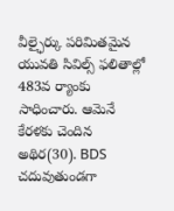వీల్ఛైర్కు పరిమితమైన యువతి సివిల్స్ ఫలితాల్లో 483వ ర్యాంకు సాధించారు. ఆమెనే కేరళకు చెందిన అథిర(30). BDS చదువుతుండగా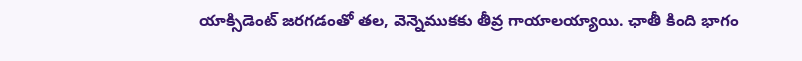యాక్సిడెంట్ జరగడంతో తల, వెన్నెముకకు తీవ్ర గాయాలయ్యాయి. ఛాతీ కింది భాగం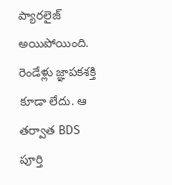ప్యారలైజ్ అయిపోయింది. రెండేళ్లు జ్ఞాపకశక్తి కూడా లేదు. ఆ తర్వాత BDS పూర్తి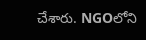చేశారు. NGOలోని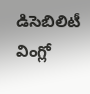డిసెబిలిటీ వింగ్లో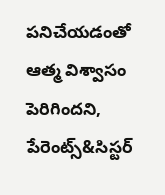పనిచేయడంతో ఆత్మ విశ్వాసం పెరిగిందని, పేరెంట్స్&సిస్టర్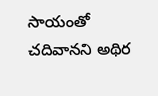సాయంతో చదివానని అథిర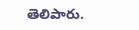తెలిపారు.